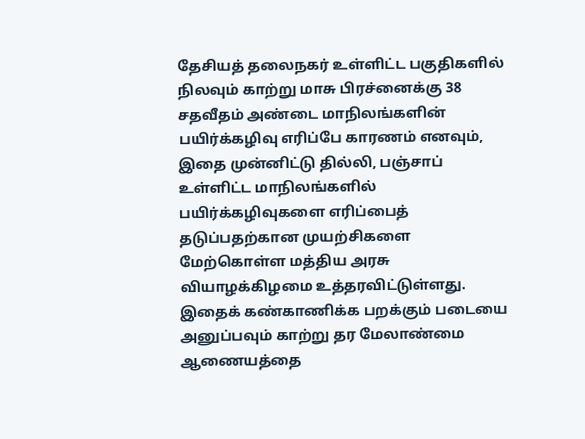தேசியத் தலைநகர் உள்ளிட்ட பகுதிகளில் நிலவும் காற்று மாசு பிரச்னைக்கு 38 சதவீதம் அண்டை மாநிலங்களின் பயிர்க்கழிவு எரிப்பே காரணம் எனவும், இதை முன்னிட்டு தில்லி, பஞ்சாப் உள்ளிட்ட மாநிலங்களில் பயிர்க்கழிவுகளை எரிப்பைத் தடுப்பதற்கான முயற்சிகளை மேற்கொள்ள மத்திய அரசு வியாழக்கிழமை உத்தரவிட்டுள்ளது. இதைக் கண்காணிக்க பறக்கும் படையை அனுப்பவும் காற்று தர மேலாண்மை ஆணையத்தை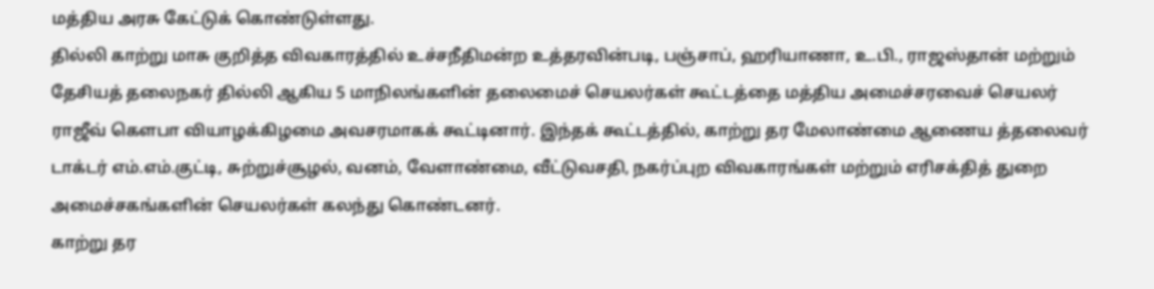மத்திய அரசு கேட்டுக் கொண்டுள்ளது.
தில்லி காற்று மாசு குறித்த விவகாரத்தில் உச்சநீதிமன்ற உத்தரவின்படி, பஞ்சாப், ஹரியாணா, உ.பி., ராஜஸ்தான் மற்றும் தேசியத் தலைநகர் தில்லி ஆகிய 5 மாநிலங்களின் தலைமைச் செயலர்கள் கூட்டத்தை மத்திய அமைச்சரவைச் செயலர் ராஜீவ் கௌபா வியாழக்கிழமை அவசரமாகக் கூட்டினார். இந்தக் கூட்டத்தில், காற்று தர மேலாண்மை ஆணைய த்தலைவர் டாக்டர் எம்.எம்.குட்டி, சுற்றுச்சூழல், வனம், வேளாண்மை, வீட்டுவசதி, நகர்ப்புற விவகாரங்கள் மற்றும் எரிசக்தித் துறை அமைச்சகங்களின் செயலர்கள் கலந்து கொண்டனர்.
காற்று தர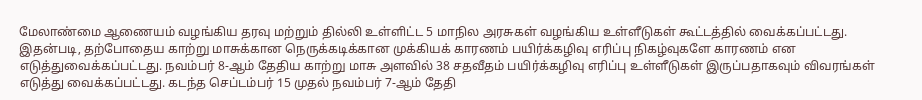மேலாண்மை ஆணையம் வழங்கிய தரவு மற்றும் தில்லி உள்ளிட்ட 5 மாநில அரசுகள் வழங்கிய உள்ளீடுகள் கூட்டத்தில் வைக்கப்பட்டது. இதன்படி, தற்போதைய காற்று மாசுக்கான நெருக்கடிக்கான முக்கியக் காரணம் பயிர்க்கழிவு எரிப்பு நிகழ்வுகளே காரணம் என எடுத்துவைக்கப்பட்டது. நவம்பர் 8-ஆம் தேதிய காற்று மாசு அளவில் 38 சதவீதம் பயிர்க்கழிவு எரிப்பு உள்ளீடுகள் இருப்பதாகவும் விவரங்கள் எடுத்து வைக்கப்பட்டது. கடந்த செப்டம்பர் 15 முதல் நவம்பர் 7-ஆம் தேதி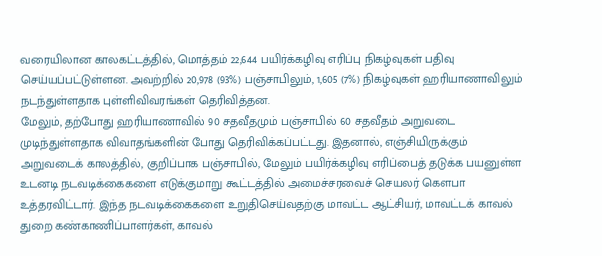வரையிலான காலகட்டத்தில், மொத்தம் 22,644 பயிர்க்கழிவு எரிப்பு நிகழ்வுகள் பதிவு செய்யப்பட்டுள்ளன. அவற்றில் 20,978 (93%) பஞ்சாபிலும், 1,605 (7%) நிகழ்வுகள் ஹரியாணாவிலும் நடந்துள்ளதாக புள்ளிவிவரங்கள் தெரிவித்தன.
மேலும், தற்போது ஹரியாணாவில் 90 சதவீதமும் பஞ்சாபில் 60 சதவீதம் அறுவடை முடிந்துள்ளதாக விவாதங்களின் போது தெரிவிக்கப்பட்டது. இதனால், எஞ்சியிருக்கும் அறுவடைக் காலத்தில், குறிப்பாக பஞ்சாபில், மேலும் பயிர்க்கழிவு எரிப்பைத் தடுக்க பயனுள்ள உடனடி நடவடிக்கைகளை எடுக்குமாறு கூட்டத்தில் அமைச்சரவைச் செயலர் கௌபா உத்தரவிட்டார். இந்த நடவடிக்கைகளை உறுதிசெய்வதற்கு மாவட்ட ஆட்சியர், மாவட்டக் காவல் துறை கண்காணிப்பாளர்கள், காவல்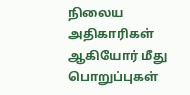நிலைய அதிகாரிகள் ஆகியோர் மீது பொறுப்புகள்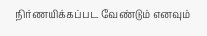நிர்ணயிக்கப்பட வேண்டும் எனவும்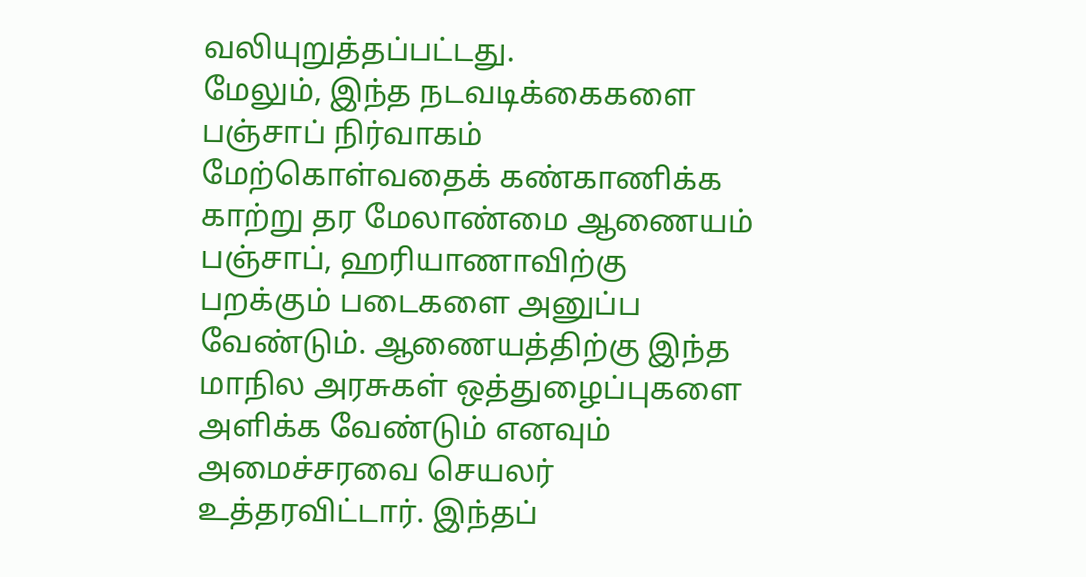வலியுறுத்தப்பட்டது.
மேலும், இந்த நடவடிக்கைகளை பஞ்சாப் நிர்வாகம் மேற்கொள்வதைக் கண்காணிக்க காற்று தர மேலாண்மை ஆணையம் பஞ்சாப், ஹரியாணாவிற்கு பறக்கும் படைகளை அனுப்ப வேண்டும். ஆணையத்திற்கு இந்த மாநில அரசுகள் ஒத்துழைப்புகளை அளிக்க வேண்டும் எனவும் அமைச்சரவை செயலர் உத்தரவிட்டார். இந்தப்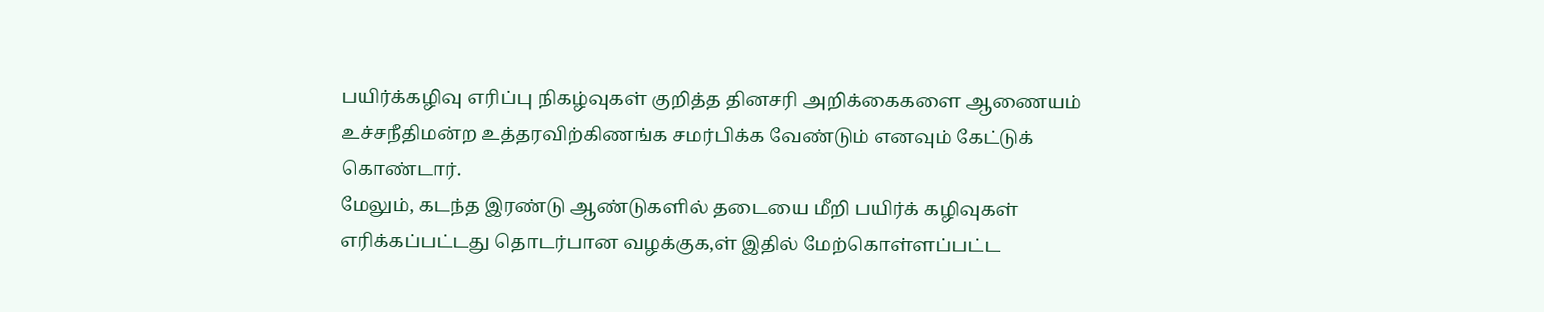பயிர்க்கழிவு எரிப்பு நிகழ்வுகள் குறித்த தினசரி அறிக்கைகளை ஆணையம் உச்சநீதிமன்ற உத்தரவிற்கிணங்க சமர்பிக்க வேண்டும் எனவும் கேட்டுக் கொண்டார்.
மேலும், கடந்த இரண்டு ஆண்டுகளில் தடையை மீறி பயிர்க் கழிவுகள் எரிக்கப்பட்டது தொடர்பான வழக்குக,ள் இதில் மேற்கொள்ளப்பட்ட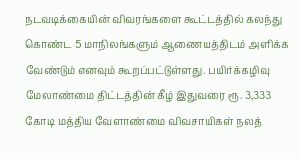நடவடிக்கையின் விவரங்களை கூட்டத்தில் கலந்து கொண்ட 5 மாநிலங்களும் ஆணையத்திடம் அளிக்க வேண்டும் எனவும் கூறப்பட்டுள்ளது. பயிர்க்கழிவு மேலாண்மை திட்டத்தின் கீழ் இதுவரை ரூ. 3,333 கோடி மத்திய வேளாண்மை விவசாயிகள் நலத்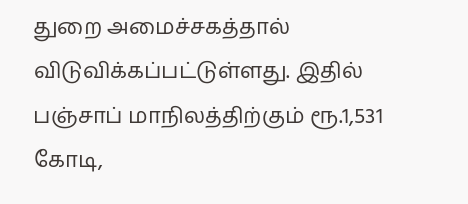துறை அமைச்சகத்தால் விடுவிக்கப்பட்டுள்ளது. இதில் பஞ்சாப் மாநிலத்திற்கும் ரூ.1,531 கோடி,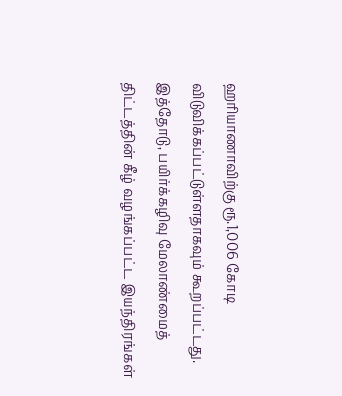ஹரியாணாவிற்கு ரூ.1,006 கோடி விடுவிக்கப்பட்டுள்ளதாகவும் கூறப்பட்டது. இத்தோடு, பயிர்க்கழிவு மேலாண்மைத் திட்டத்தின் கீழ் வழங்கப்பட்ட இயந்திரங்கள்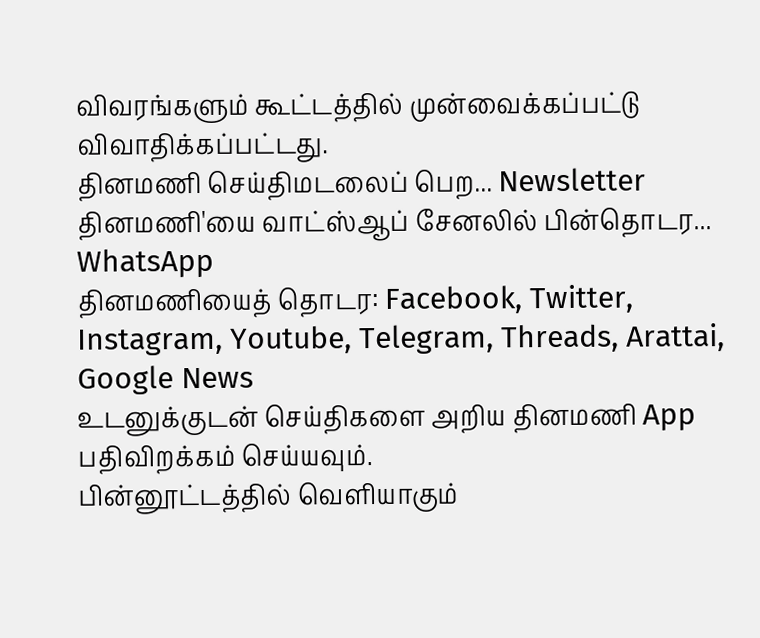விவரங்களும் கூட்டத்தில் முன்வைக்கப்பட்டு விவாதிக்கப்பட்டது.
தினமணி செய்திமடலைப் பெற... Newsletter
தினமணி'யை வாட்ஸ்ஆப் சேனலில் பின்தொடர... WhatsApp
தினமணியைத் தொடர: Facebook, Twitter, Instagram, Youtube, Telegram, Threads, Arattai, Google News
உடனுக்குடன் செய்திகளை அறிய தினமணி App பதிவிறக்கம் செய்யவும்.
பின்னூட்டத்தில் வெளியாகும்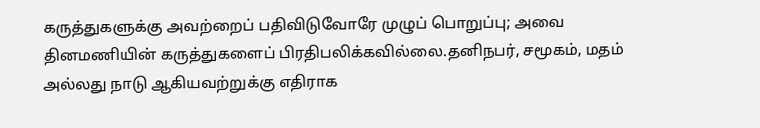கருத்துகளுக்கு அவற்றைப் பதிவிடுவோரே முழுப் பொறுப்பு; அவை தினமணியின் கருத்துகளைப் பிரதிபலிக்கவில்லை.தனிநபர், சமூகம், மதம் அல்லது நாடு ஆகியவற்றுக்கு எதிராக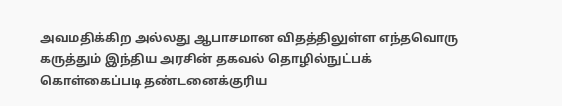அவமதிக்கிற அல்லது ஆபாசமான விதத்திலுள்ள எந்தவொரு கருத்தும் இந்திய அரசின் தகவல் தொழில்நுட்பக் கொள்கைப்படி தண்டனைக்குரிய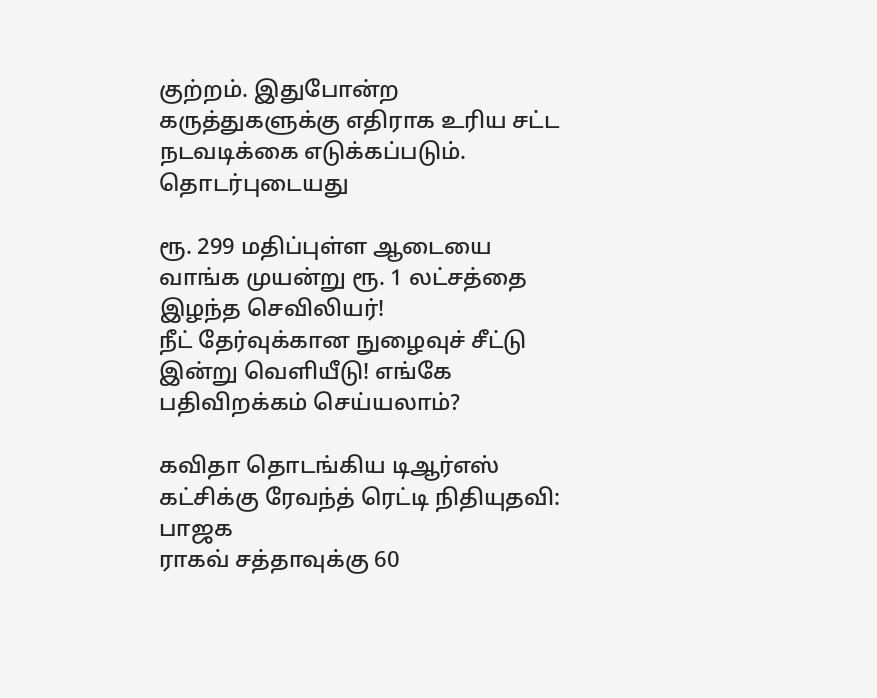குற்றம். இதுபோன்ற கருத்துகளுக்கு எதிராக உரிய சட்ட நடவடிக்கை எடுக்கப்படும்.
தொடர்புடையது

ரூ. 299 மதிப்புள்ள ஆடையை வாங்க முயன்று ரூ. 1 லட்சத்தை இழந்த செவிலியர்!
நீட் தேர்வுக்கான நுழைவுச் சீட்டு இன்று வெளியீடு! எங்கே பதிவிறக்கம் செய்யலாம்?

கவிதா தொடங்கிய டிஆர்எஸ் கட்சிக்கு ரேவந்த் ரெட்டி நிதியுதவி: பாஜக
ராகவ் சத்தாவுக்கு 60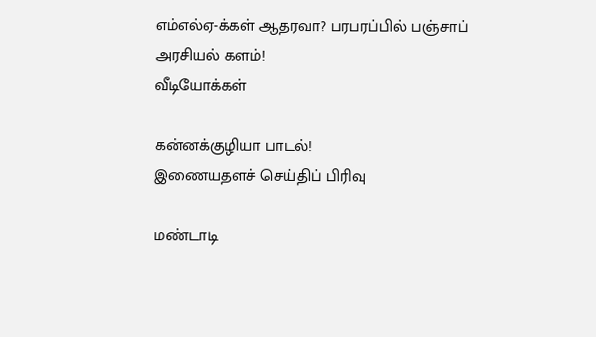எம்எல்ஏ-க்கள் ஆதரவா? பரபரப்பில் பஞ்சாப் அரசியல் களம்!
வீடியோக்கள்

கன்னக்குழியா பாடல்!
இணையதளச் செய்திப் பிரிவு

மண்டாடி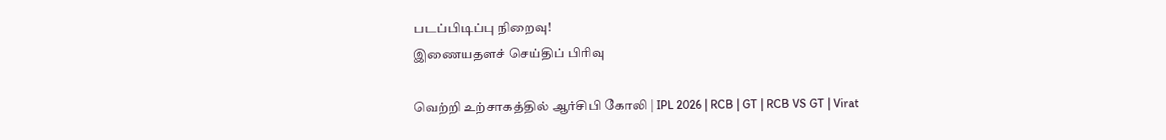படப்பிடிப்பு நிறைவு!
இணையதளச் செய்திப் பிரிவு

வெற்றி உற்சாகத்தில் ஆர்சிபி கோலி | IPL 2026 | RCB | GT | RCB VS GT | Virat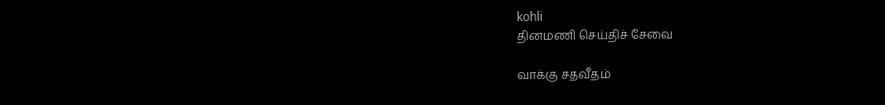kohli
தினமணி செய்திச் சேவை

வாக்கு சதவீதம்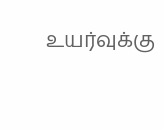உயர்வுக்கு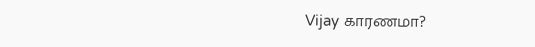Vijay காரணமா?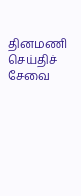தினமணி செய்திச் சேவை